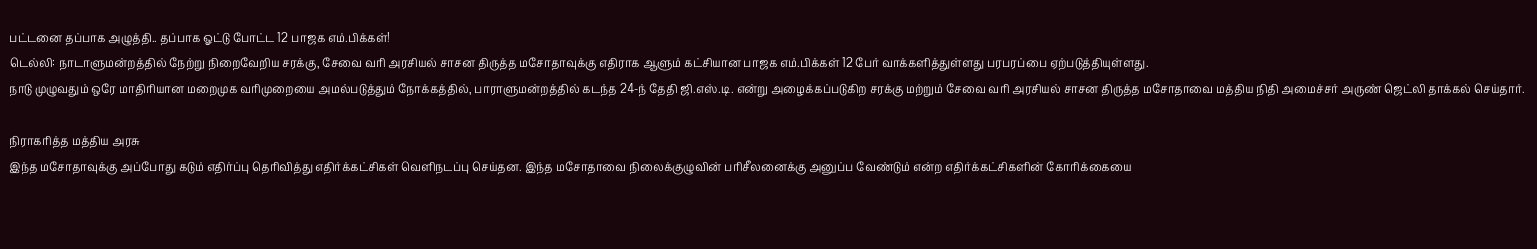பட்டனை தப்பாக அழுத்தி.. தப்பாக ஓட்டு போட்ட 12 பாஜக எம்.பிக்கள்!
டெல்லி: நாடாளுமன்றத்தில் நேற்று நிறைவேறிய சரக்கு, சேவை வரி அரசியல் சாசன திருத்த மசோதாவுக்கு எதிராக ஆளும் கட்சியான பாஜக எம்.பிக்கள் 12 பேர் வாக்களித்துள்ளது பரபரப்பை ஏற்படுத்தியுள்ளது.
நாடு முழுவதும் ஒரே மாதிரியான மறைமுக வரிமுறையை அமல்படுத்தும் நோக்கத்தில், பாராளுமன்றத்தில் கடந்த 24-ந் தேதி ஜி.எஸ்.டி. என்று அழைக்கப்படுகிற சரக்கு மற்றும் சேவை வரி அரசியல் சாசன திருத்த மசோதாவை மத்திய நிதி அமைச்சர் அருண் ஜெட்லி தாக்கல் செய்தார்.

நிராகரித்த மத்திய அரசு
இந்த மசோதாவுக்கு அப்போது கடும் எதிர்ப்பு தெரிவித்து எதிர்க்கட்சிகள் வெளிநடப்பு செய்தன. இந்த மசோதாவை நிலைக்குழுவின் பரிசீலனைக்கு அனுப்ப வேண்டும் என்ற எதிர்க்கட்சிகளின் கோரிக்கையை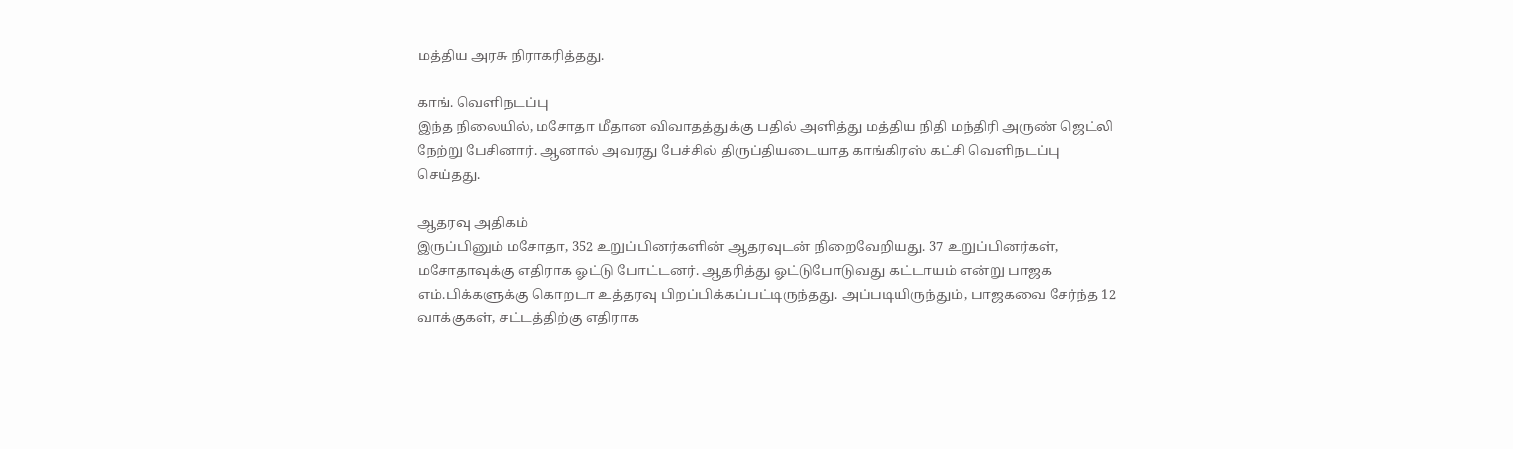மத்திய அரசு நிராகரித்தது.

காங். வெளிநடப்பு
இந்த நிலையில், மசோதா மீதான விவாதத்துக்கு பதில் அளித்து மத்திய நிதி மந்திரி அருண் ஜெட்லி நேற்று பேசினார். ஆனால் அவரது பேச்சில் திருப்தியடையாத காங்கிரஸ் கட்சி வெளிநடப்பு செய்தது.

ஆதரவு அதிகம்
இருப்பினும் மசோதா, 352 உறுப்பினர்களின் ஆதரவுடன் நிறைவேறியது. 37 உறுப்பினர்கள், மசோதாவுக்கு எதிராக ஓட்டு போட்டனர். ஆதரித்து ஓட்டுபோடுவது கட்டாயம் என்று பாஜக எம்.பிக்களுக்கு கொறடா உத்தரவு பிறப்பிக்கப்பட்டிருந்தது. அப்படியிருந்தும், பாஜகவை சேர்ந்த 12 வாக்குகள், சட்டத்திற்கு எதிராக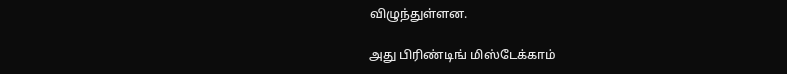விழுந்துள்ளன.

அது பிரிண்டிங் மிஸ்டேக்காம்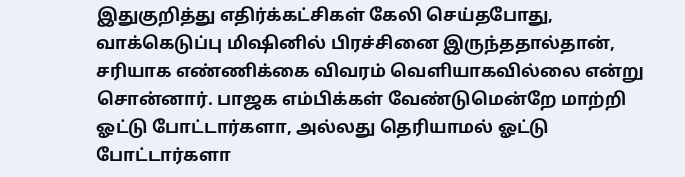இதுகுறித்து எதிர்க்கட்சிகள் கேலி செய்தபோது, வாக்கெடுப்பு மிஷினில் பிரச்சினை இருந்ததால்தான், சரியாக எண்ணிக்கை விவரம் வெளியாகவில்லை என்று சொன்னார். பாஜக எம்பிக்கள் வேண்டுமென்றே மாற்றி ஓட்டு போட்டார்களா, அல்லது தெரியாமல் ஓட்டு போட்டார்களா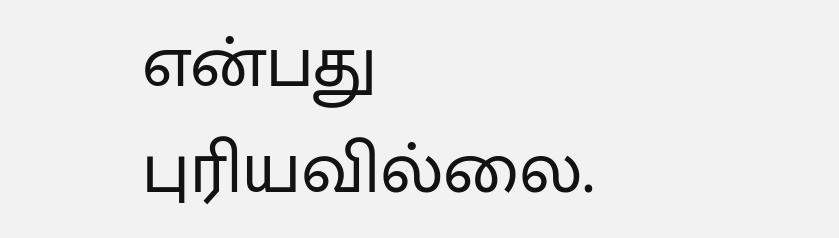என்பது புரியவில்லை.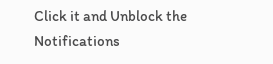Click it and Unblock the Notifications